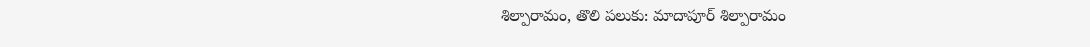శిల్పారామం, తొలి పలుకు: మాదాపూర్ శిల్పారామం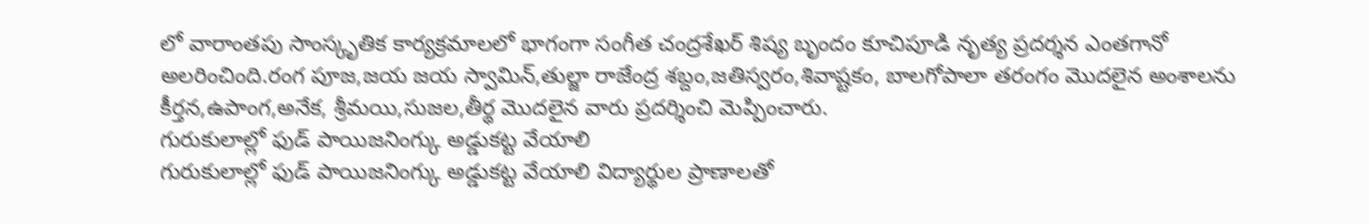లో వారాంతపు సాంస్కృతిక కార్యక్రమాలలో భాగంగా సంగీత చంద్రశేఖర్ శిష్య బృందం కూచిపూడి నృత్య ప్రదర్శన ఎంతగానో అలరించింది.రంగ పూజ,జయ జయ స్వామిన్,తుల్జా రాజేంద్ర శబ్దం,జతిస్వరం,శివాష్టకం, బాలగోపాలా తరంగం మొదలైన అంశాలను కీర్తన,ఉపాంగ,అనేక, శ్రీమయి,సుజల,తీర్థ మొదలైన వారు ప్రదర్శించి మెప్పించారు.
గురుకులాల్లో ఫుడ్ పాయిజనింగ్కు అడ్డుకట్ట వేయాలి
గురుకులాల్లో ఫుడ్ పాయిజనింగ్కు అడ్డుకట్ట వేయాలి విద్యార్థుల ప్రాణాలతో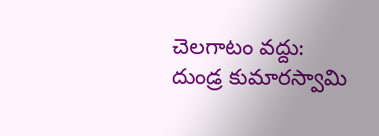చెలగాటం వద్దు: దుండ్ర కుమారస్వామి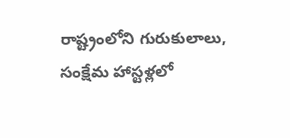రాష్ట్రంలోని గురుకులాలు, సంక్షేమ హాస్టళ్లలో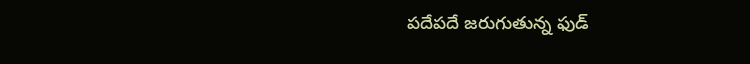పదేపదే జరుగుతున్న ఫుడ్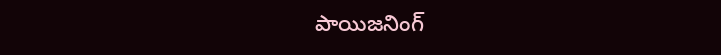పాయిజనింగ్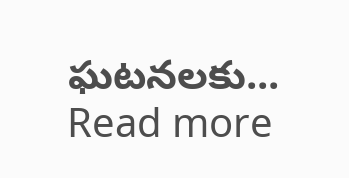ఘటనలకు...
Read more